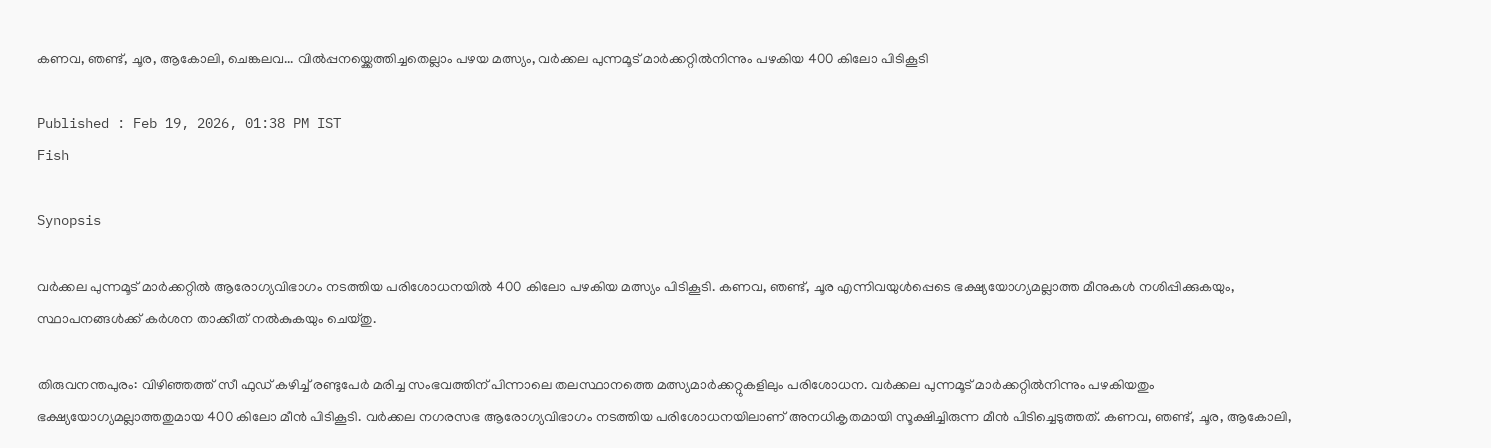കണവ, ഞണ്ട്, ചൂര, ആകോലി, ചെങ്കലവ... വിൽപ്പനയ്ക്കെത്തിച്ചതെല്ലാം പഴയ മത്സ്യം, വർക്കല പുന്നമൂട് മാർക്കറ്റിൽനിന്നും പഴകിയ 400 കിലോ പിടികൂടി

Published : Feb 19, 2026, 01:38 PM IST
Fish

Synopsis

വർക്കല പുന്നമൂട് മാർക്കറ്റിൽ ആരോഗ്യവിഭാഗം നടത്തിയ പരിശോധനയിൽ 400 കിലോ പഴകിയ മത്സ്യം പിടികൂടി. കണവ, ഞണ്ട്, ചൂര എന്നിവയുൾപ്പെടെ ഭക്ഷ്യയോഗ്യമല്ലാത്ത മീനുകൾ നശിപ്പിക്കുകയും, സ്ഥാപനങ്ങൾക്ക് കർശന താക്കീത് നൽകുകയും ചെയ്തു.

തിരുവനന്തപുരം: വിഴിഞ്ഞത്ത് സീ ഫുഡ് കഴിച്ച് രണ്ടുപേർ മരിച്ച സംഭവത്തിന് പിന്നാലെ തലസ്ഥാനത്തെ മത്സ്യമാർക്കറ്റുകളിലും പരിശോധന. വർക്കല പുന്നമൂട് മാർക്കറ്റിൽനിന്നും പഴകിയതും ഭക്ഷ്യയോഗ്യമല്ലാത്തതുമായ 400 കിലോ മീൻ പിടികൂടി. വർക്കല നഗരസഭ ആരോഗ്യവിഭാഗം നടത്തിയ പരിശോധനയിലാണ് അനധികൃതമായി സൂക്ഷിച്ചിരുന്ന മീൻ പിടിച്ചെടുത്തത്. കണവ, ഞണ്ട്, ചൂര, ആകോലി,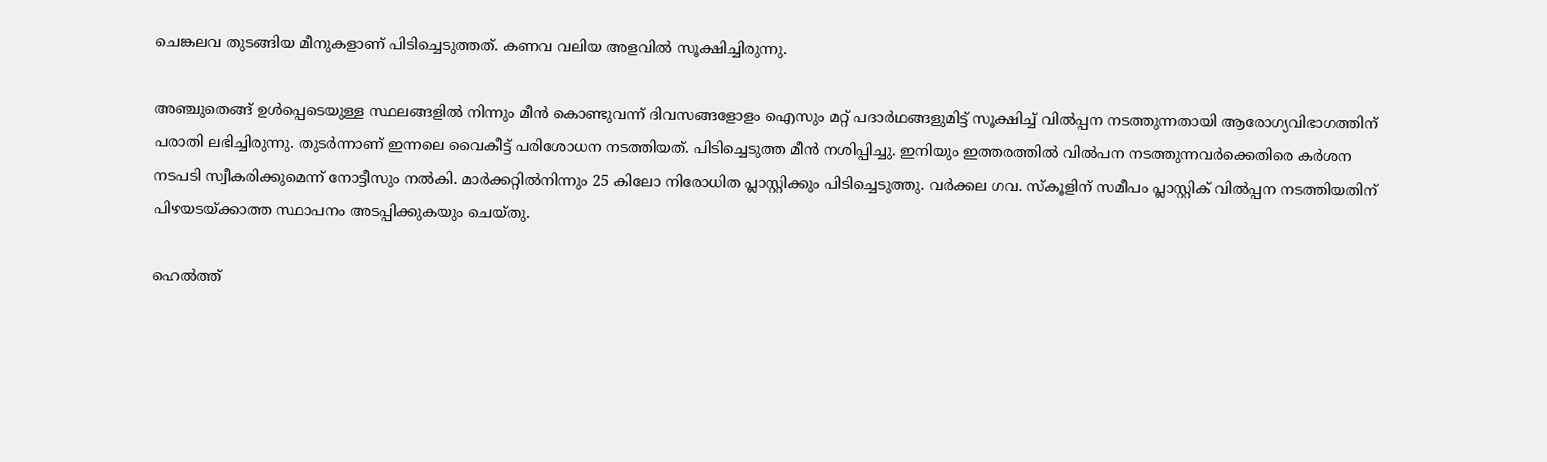ചെങ്കലവ തുടങ്ങിയ മീനുകളാണ് പിടിച്ചെടുത്തത്. കണവ വലിയ അളവിൽ സൂക്ഷിച്ചിരുന്നു.

അഞ്ചുതെങ്ങ് ഉൾപ്പെടെയുള്ള സ്ഥലങ്ങളിൽ നിന്നും മീൻ കൊണ്ടുവന്ന് ദിവസങ്ങളോളം ഐസും മറ്റ് പദാർഥങ്ങളുമിട്ട് സൂക്ഷിച്ച് വിൽപ്പന നടത്തുന്നതായി ആരോഗ്യവിഭാഗത്തിന് പരാതി ലഭിച്ചിരുന്നു. തുടർന്നാണ് ഇന്നലെ വൈകീട്ട് പരിശോധന നടത്തിയത്. പിടിച്ചെടുത്ത മീൻ നശിപ്പിച്ചു. ഇനിയും ഇത്തരത്തിൽ വിൽപന നടത്തുന്നവർക്കെതിരെ കർശന നടപടി സ്വീകരിക്കുമെന്ന് നോട്ടീസും നൽകി. മാർക്കറ്റിൽനിന്നും 25 കിലോ നിരോധിത പ്ലാസ്റ്റിക്കും പിടിച്ചെടുത്തു. വർക്കല ഗവ. സ്‌കൂളിന് സമീപം പ്ലാസ്റ്റിക് വിൽപ്പന നടത്തിയതിന് പിഴയടയ്ക്കാത്ത സ്ഥാപനം അടപ്പിക്കുകയും ചെയ്തു.

ഹെൽത്ത്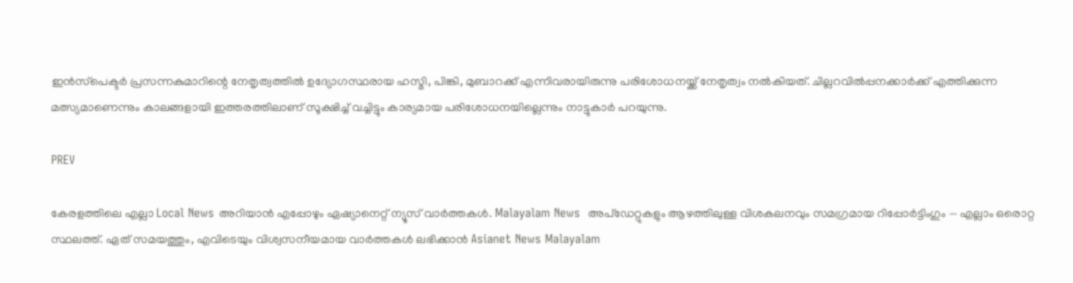ഇൻസ്‌പെക്ടർ പ്രസന്നകുമാറിന്റെ നേതൃത്വത്തിൽ ഉദ്യോഗസ്ഥരായ ഹസ്മി, പിങ്കി, മുബാറക്ക് എന്നിവരായിരുന്നു പരിശോധനയ്ക്ക് നേതൃത്വം നൽകിയത്. ചില്ലറവിൽപ്പനക്കാർക്ക് എത്തിക്കുന്ന മത്സ്യമാണെന്നും കാലങ്ങളായി ഇത്തരത്തിലാണ് സൂക്ഷിച്ച് വച്ചിട്ടും കാര്യമായ പരിശോധനയില്ലെന്നും നാട്ടുകാർ പറയുന്നു.

PREV

കേരളത്തിലെ എല്ലാ Local News അറിയാൻ എപ്പോഴും ഏഷ്യാനെറ്റ് ന്യൂസ് വാർത്തകൾ. Malayalam News  അപ്‌ഡേറ്റുകളും ആഴത്തിലുള്ള വിശകലനവും സമഗ്രമായ റിപ്പോർട്ടിംഗും — എല്ലാം ഒരൊറ്റ സ്ഥലത്ത്. ഏത് സമയത്തും, എവിടെയും വിശ്വസനീയമായ വാർത്തകൾ ലഭിക്കാൻ Asianet News Malayalam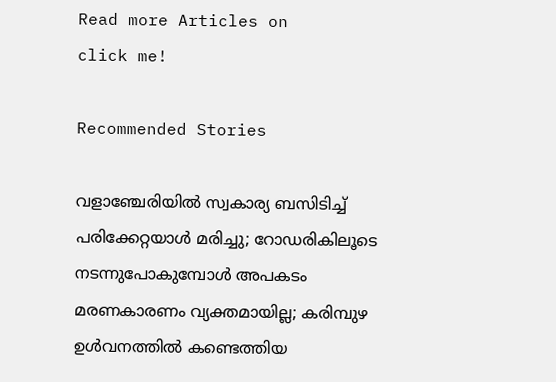Read more Articles on
click me!

Recommended Stories

വളാഞ്ചേരിയിൽ സ്വകാര്യ ബസിടിച്ച് പരിക്കേറ്റയാൾ മരിച്ചു; റോഡരികിലൂടെ നടന്നുപോകുമ്പോൾ അപകടം
മരണകാരണം വ്യക്തമായില്ല; കരിമ്പുഴ ഉൾവനത്തിൽ കണ്ടെത്തിയ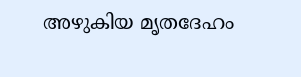അഴുകിയ മൃതദേഹം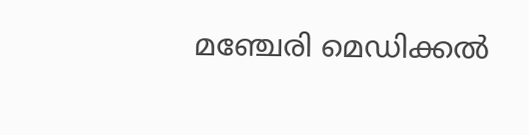മഞ്ചേരി മെഡിക്കൽ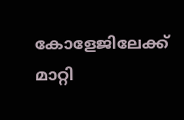കോളേജിലേക്ക് മാറ്റി